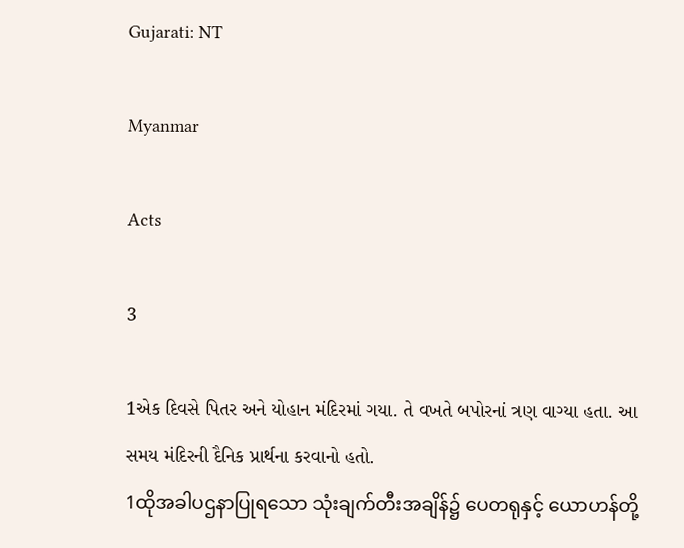Gujarati: NT

Myanmar

Acts

3

1એક દિવસે પિતર અને યોહાન મંદિરમાં ગયા. તે વખતે બપોરનાં ત્રણ વાગ્યા હતા. આ સમય મંદિરની દૈનિક પ્રાર્થના કરવાનો હતો.
1ထိုအခါပဌနာပြုရသော သုံးချက်တီးအချိန်၌ ပေတရုနှင့် ယောဟန်တို့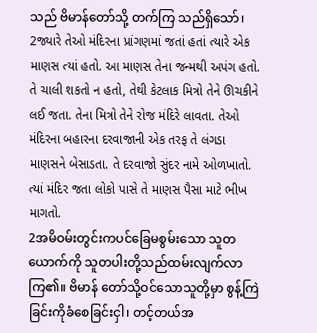သည် ဗိမာန်တော်သို့ တက်ကြ သည်ရှိသော်၊
2જ્યારે તેઓ મંદિરના પ્રાંગણમાં જતાં હતાં ત્યારે એક માણસ ત્યાં હતો. આ માણસ તેના જન્મથી અપંગ હતો. તે ચાલી શકતો ન હતો, તેથી કેટલાક મિત્રો તેને ઊચકીને લઈ જતા. તેના મિત્રો તેને રોજ મંદિરે લાવતા. તેઓ મંદિરના બહારના દરવાજાની એક તરફ તે લંગડા માણસને બેસાડતા. તે દરવાજો સુંદર નામે ઓળખાતો. ત્યાં મંદિર જતા લોકો પાસે તે માણસ પૈસા માટે ભીખ માગતો.
2အမိဝမ်းတွင်းကပင်ခြေမစွမ်းသော သူတယောက်ကို သူတပါးတို့သည်ထမ်းလျက်လာကြ၏။ ဗိမာန် တော်သို့ဝင်သောသူတို့မှာ စွန့်ကြဲခြင်းကိုခံစေခြင်းငှါ၊ တင့်တယ်အ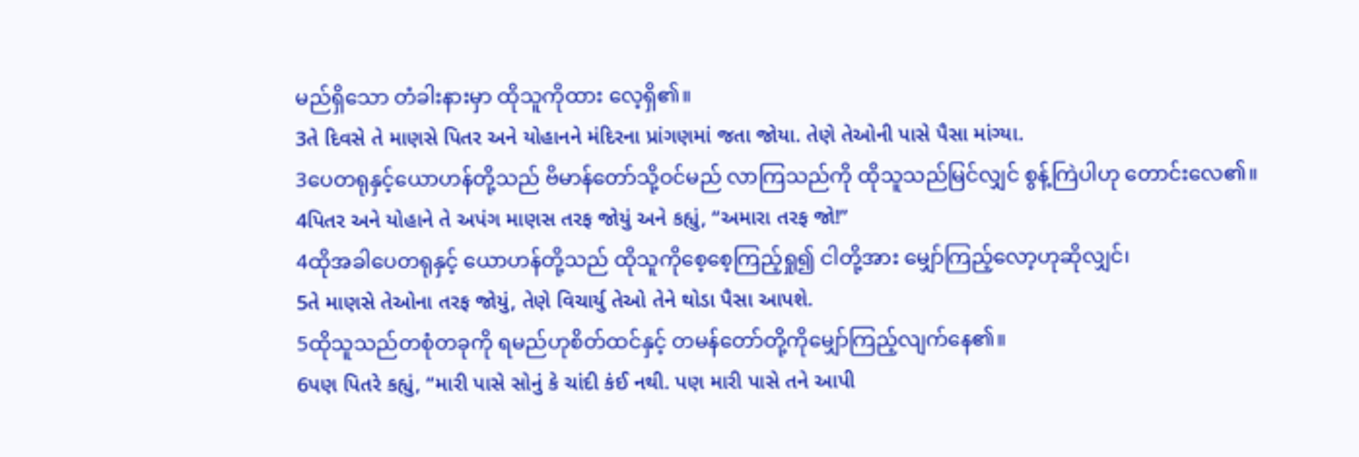မည်ရှိသော တံခါးနားမှာ ထိုသူကိုထား လေ့ရှိ၏။
3તે દિવસે તે માણસે પિતર અને યોહાનને મંદિરના પ્રાંગણમાં જતા જોયા. તેણે તેઓની પાસે પૈસા માંગ્યા.
3ပေတရုနှင့်ယောဟန်တို့သည် ဗိမာန်တော်သို့ဝင်မည် လာကြသည်ကို ထိုသူသည်မြင်လျှင် စွန့်ကြဲပါဟု တောင်းလေ၏။
4પિતર અને યોહાને તે અપંગ માણસ તરફ જોયું અને કહ્યું, “અમારા તરફ જો!”
4ထိုအခါပေတရုနှင့် ယောဟန်တို့သည် ထိုသူကိုစေ့စေ့ကြည့်ရှု၍ ငါတို့အား မျှော်ကြည့်လော့ဟုဆိုလျှင်၊
5તે માણસે તેઓના તરફ જોયું, તેણે વિચાર્યુ તેઓ તેને થોડા પૈસા આપશે.
5ထိုသူသည်တစုံတခုကို ရမည်ဟုစိတ်ထင်နှင့် တမန်တော်တို့ကိုမျှော်ကြည့်လျက်နေ၏။
6પણ પિતરે કહ્યું, “મારી પાસે સોનું કે ચાંદી કંઈ નથી. પણ મારી પાસે તને આપી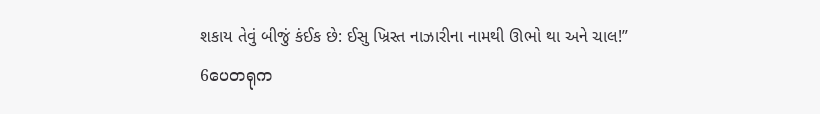શકાય તેવું બીજું કંઈક છે: ઈસુ ખ્રિસ્ત નાઝારીના નામથી ઊભો થા અને ચાલ!”
6ပေတရုက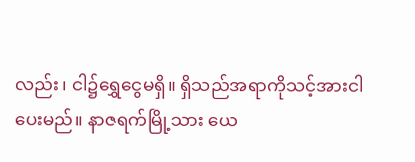လည်း၊ ငါ၌ရွှေငွေမရှိ။ ရှိသည်အရာကိုသင့်အားငါပေးမည်။ နာဇရက်မြို့သား ယေ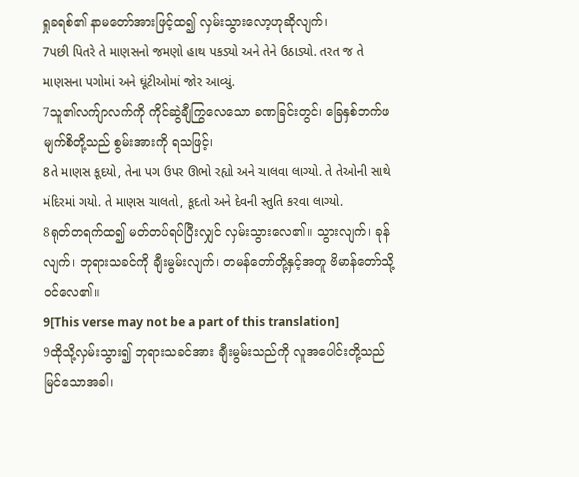ရှုခရစ်၏ နာမတော်အားဖြင့်ထ၍ လှမ်းသွားလော့ဟုဆိုလျက်၊
7પછી પિતરે તે માણસનો જમણો હાથ પકડ્યો અને તેને ઉઠાડ્યો. તરત જ તે માણસના પગોમાં અને ઘૂંટીઓમાં જોર આવ્યું.
7သူ၏လက်ျာလက်ကို ကိုင်ဆွဲချီကြွလေသော ခဏခြင်းတွင်၊ ခြေနှစ်ဘက်ဖမျက်စိတို့သည် စွမ်းအားကို ရသဖြင့်၊
8તે માણસ કૂદયો, તેના પગ ઉપર ઊભો રહ્યો અને ચાલવા લાગ્યો. તે તેઓની સાથે મંદિરમાં ગયો. તે માણસ ચાલતો, કૂદતો અને દેવની સ્તુતિ કરવા લાગ્યો.
8ရုတ်တရက်ထ၍ မတ်တပ်ရပ်ပြီးလျှင် လှမ်းသွားလေ၏။ သွားလျက်၊ ခုန်လျက်၊ ဘုရားသခင်ကို ချီးမွမ်းလျက်၊ တမန်တော်တို့နှင့်အတူ ဗိမာန်တော်သို့ဝင်လေ၏။
9[This verse may not be a part of this translation]
9ထိုသို့လှမ်းသွား၍ ဘုရားသခင်အား ချီးမွမ်းသည်ကို လူအပေါင်းတို့သည် မြင်သောအခါ၊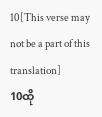10[This verse may not be a part of this translation]
10ထို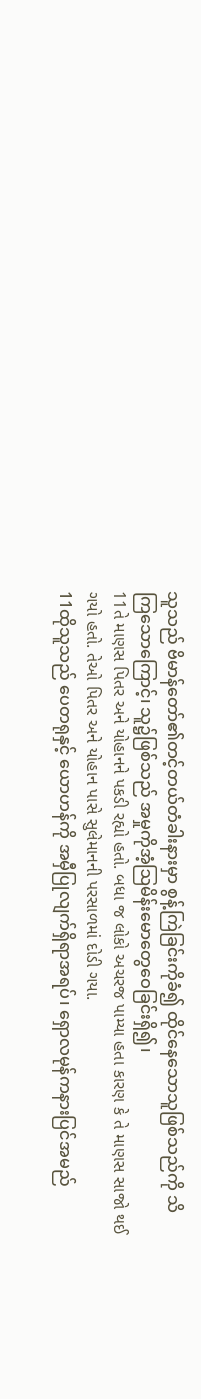သူသည် ဗိမာန်တော်၏တင့်တယ်တံခါးနားမှာ စွန့်ကြဲခြင်းကိုခံ၍ ထိုင်နေသောသူဖြစ်သည်ကို သိကြသောကြောင့်၊ သူ၌ဖြစ်သည် အမှုကိုအံ့ဩမိန်းမောတွေဝေခြင်းရှိ၍၊
11તે માણસ પિતર અને યોહાનને પકડી રહ્યો હતો. બધા જ લોકો અચરજ પામ્યા હતા કારણ કે તે માણસ સાજો થઈ ગયો હતો. તેઓ પિતર અને યોહાન પાસે સુલેમાનની પરસાળમાં દોડી ગયા.
11ထိုသူသည် ပေတရုနှင့် ယောဟန်ကို အမှီပြုလျက်ရှိရာအရပ်၊ ရှောလမုန်ကနားပြင်အမည်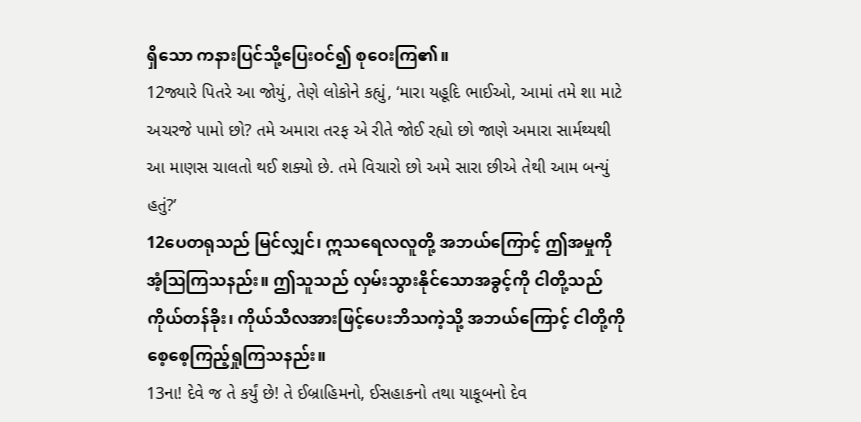ရှိသော ကနားပြင်သို့ပြေးဝင်၍ စုဝေးကြ၏။
12જ્યારે પિતરે આ જોયું, તેણે લોકોને કહ્યું, ‘મારા યહૂદિ ભાઈઓ, આમાં તમે શા માટે અચરજે પામો છો? તમે અમારા તરફ એ રીતે જોઈ રહ્યો છો જાણે અમારા સાર્મથ્યથી આ માણસ ચાલતો થઈ શક્યો છે. તમે વિચારો છો અમે સારા છીએ તેથી આમ બન્યું હતું?’
12ပေတရုသည် မြင်လျှင်၊ ဣသရေလလူတို့ အဘယ်ကြောင့် ဤအမှုကို အံ့ဩကြသနည်း။ ဤသူသည် လှမ်းသွားနိုင်သောအခွင့်ကို ငါတို့သည်ကိုယ်တန်ခိုး၊ ကိုယ်သီလအားဖြင့်ပေးဘိသကဲ့သို့ အဘယ်ကြောင့် ငါတို့ကို စေ့စေ့ကြည့်ရှုကြသနည်း။
13ના! દેવે જ તે કર્યું છે! તે ઈબ્રાહિમનો, ઈસહાકનો તથા યાકૂબનો દેવ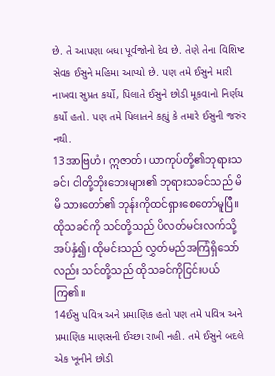છે. તે આપણા બધા પૂર્વજોનો દેવ છે. તેણે તેના વિશિષ્ટ સેવક ઈસુને મહિમા આપ્યો છે. પણ તમે ઈસુને મારી નાખવા સુપ્રત કર્યો, પિલાતે ઈસુને છોડી મૂકવાનો નિર્ણય કર્યો હતો. પણ તમે પિલાતને કહ્યું કે તમારે ઈસુની જરુંર નથી.
13အာဗြဟံ၊ ဣဇာတ်၊ ယာကုပ်တို့၏ဘုရားသခင်၊ ငါတို့ဘိုးဘေးများ၏ ဘုရားသခင်သည် မိမိ သားတော်၏ ဘုန်းကိုထင်ရှားစေတော်မူပြီ။ ထိုသခင်ကို သင်တို့သည် ပိလတ်မင်းလက်သို့အပ်နှံ၍၊ ထိုမင်းသည် လွှတ်မည်အကြံရှိသော်လည်း သင်တို့သည် ထိုသခင်ကိုငြင်းပယ်ကြ၏။
14ઈસુ પવિત્ર અને પ્રમાણિક હતો પણ તમે પવિત્ર અને પ્રમાણિક માણસની ઈચ્છા રાખી નહી. તમે ઈસુને બદલે એક ખૂનીને છોડી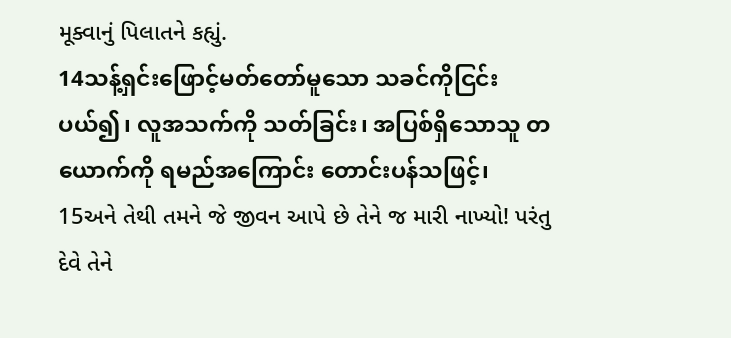મૂક્વાનું પિલાતને કહ્યું.
14သန့်ရှင်းဖြောင့်မတ်တော်မူသော သခင်ကိုငြင်းပယ်၍၊ လူအသက်ကို သတ်ခြင်း၊ အပြစ်ရှိသောသူ တယောက်ကို ရမည်အကြောင်း တောင်းပန်သဖြင့်၊
15અને તેથી તમને જે જીવન આપે છે તેને જ મારી નાખ્યો! પરંતુ દેવે તેને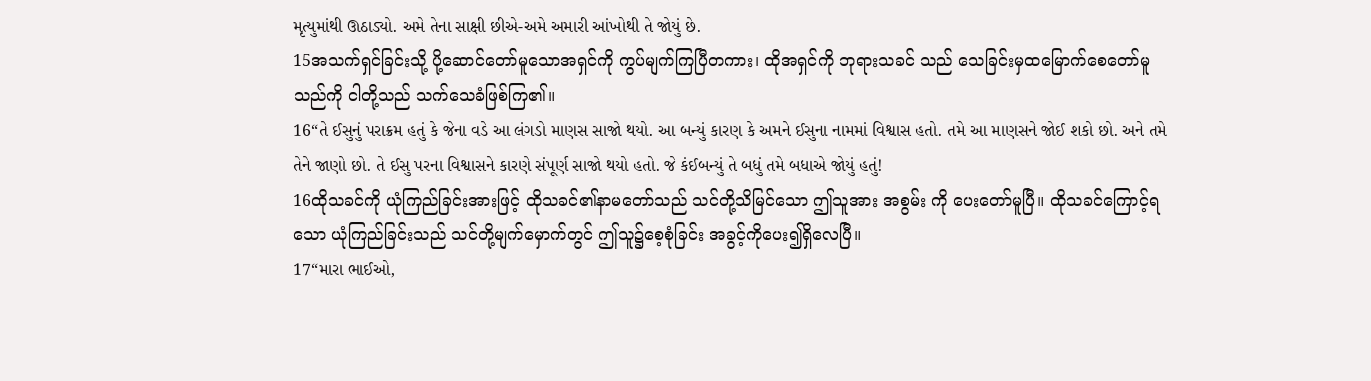મૃત્યુમાંથી ઊઠાડ્યો. અમે તેના સાક્ષી છીએ-અમે અમારી આંખોથી તે જોયું છે.
15အသက်ရှင်ခြင်းသို့ ပို့ဆောင်တော်မူသောအရှင်ကို ကွပ်မျက်ကြပြီတကား၊ ထိုအရှင်ကို ဘုရားသခင် သည် သေခြင်းမှထမြောက်စေတော်မူသည်ကို ငါတို့သည် သက်သေခံဖြစ်ကြ၏။
16“તે ઈસુનું પરાક્રમ હતું કે જેના વડે આ લંગડો માણસ સાજો થયો. આ બન્યું કારણ કે અમને ઈસુના નામમાં વિશ્વાસ હતો. તમે આ માણસને જોઈ શકો છો. અને તમે તેને જાણો છો. તે ઈસુ પરના વિશ્વાસને કારણે સંપૂર્ણ સાજો થયો હતો. જે કંઈબન્યું તે બધું તમે બધાએ જોયું હતું!
16ထိုသခင်ကို ယုံကြည်ခြင်းအားဖြင့် ထိုသခင်၏နာမတော်သည် သင်တို့သိမြင်သော ဤသူအား အစွမ်း ကို ပေးတော်မူပြီ။ ထိုသခင်ကြောင့်ရသော ယုံကြည်ခြင်းသည် သင်တို့မျက်မှောက်တွင် ဤသူ၌စေ့စုံခြင်း အခွင့်ကိုပေး၍ရှိလေပြီ။
17“મારા ભાઈઓ,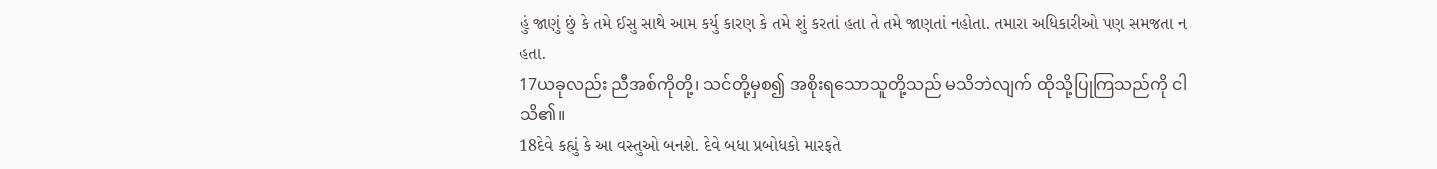હું જાણું છું કે તમે ઈસુ સાથે આમ કર્યુ કારણ કે તમે શું કરતાં હતા તે તમે જાણતાં નહોતા. તમારા અધિકારીઓ પણ સમજતા ન હતા.
17ယခုလည်း ညီအစ်ကိုတို့၊ သင်တို့မှစ၍ အစိုးရသောသူတို့သည် မသိဘဲလျက် ထိုသို့ပြုကြသည်ကို ငါသိ၏။
18દેવે કહ્યું કે આ વસ્તુઓ બનશે. દેવે બધા પ્રબોધકો મારફતે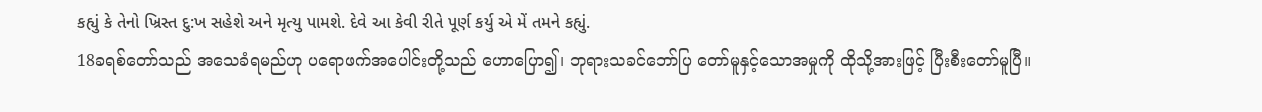કહ્યું કે તેનો ખ્રિસ્ત દુ:ખ સહેશે અને મૃત્યુ પામશે. દેવે આ કેવી રીતે પૂર્ણ કર્યુ એ મેં તમને કહ્યું.
18ခရစ်တော်သည် အသေခံရမည်ဟု ပရောဖက်အပေါင်းတို့သည် ဟောပြော၍၊ ဘုရားသခင်ဘော်ပြ တော်မူနှင့်သောအမှုကို ထိုသို့အားဖြင့် ပြီးစီးတော်မူပြီ။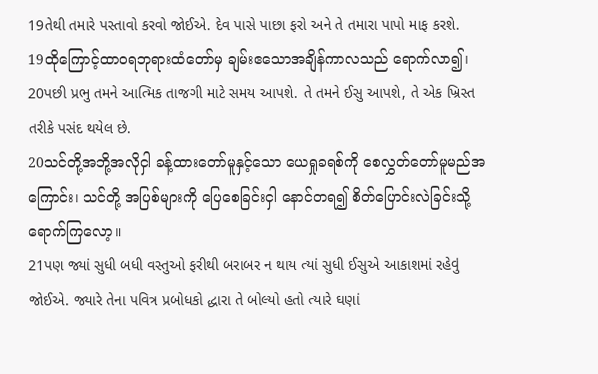19તેથી તમારે પસ્તાવો કરવો જોઈએ. દેવ પાસે પાછા ફરો અને તે તમારા પાપો માફ કરશે.
19ထိုကြောင့်ထာဝရဘုရားထံတော်မှ ချမ်းဧသောအချိန်ကာလသည် ရောက်လာ၍၊
20પછી પ્રભુ તમને આત્મિક તાજગી માટે સમય આપશે. તે તમને ઈસુ આપશે, તે એક ખ્રિસ્ત તરીકે પસંદ થયેલ છે.
20သင်တို့အဘို့အလိုငှါ ခန့်ထားတော်မူနှင့်သော ယေရှုခရစ်ကို စေလွှတ်တော်မူမည်အကြောင်း၊ သင်တို့ အပြစ်များကို ပြေစေခြင်းငှါ နောင်တရ၍ စိတ်ပြောင်းလဲခြင်းသို့ ရောက်ကြလော့။
21પણ જ્યાં સુધી બધી વસ્તુઓ ફરીથી બરાબર ન થાય ત્યાં સુધી ઈસુએ આકાશમાં રહેવું જોઈએ. જ્યારે તેના પવિત્ર પ્રબોધકો દ્ધારા તે બોલ્યો હતો ત્યારે ઘણાં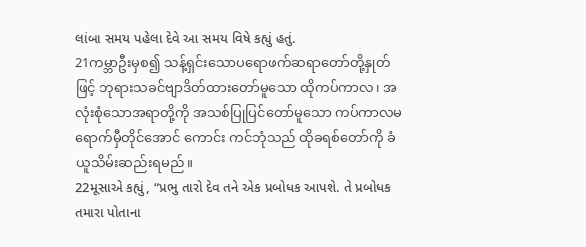લાંબા સમય પહેલા દેવે આ સમય વિષે કહ્યું હતું.
21ကမ္ဘာဦးမှစ၍ သန့်ရှင်းသောပရောဖက်ဆရာတော်တို့နှုတ်ဖြင့် ဘုရားသခင်ဗျာဒိတ်ထားတော်မူသော ထိုကပ်ကာလ၊ အလုံးစုံသောအရာတို့ကို အသစ်ပြုပြင်တော်မူသော ကပ်ကာလမရောက်မှီတိုင်အောင် ကောင်း ကင်ဘုံသည် ထိုခရစ်တော်ကို ခံယူသိမ်းဆည်းရမည်။
22મૂસાએ કહ્યું, “પ્રભુ તારો દેવ તને એક પ્રબોધક આપશે. તે પ્રબોધક તમારા પોતાના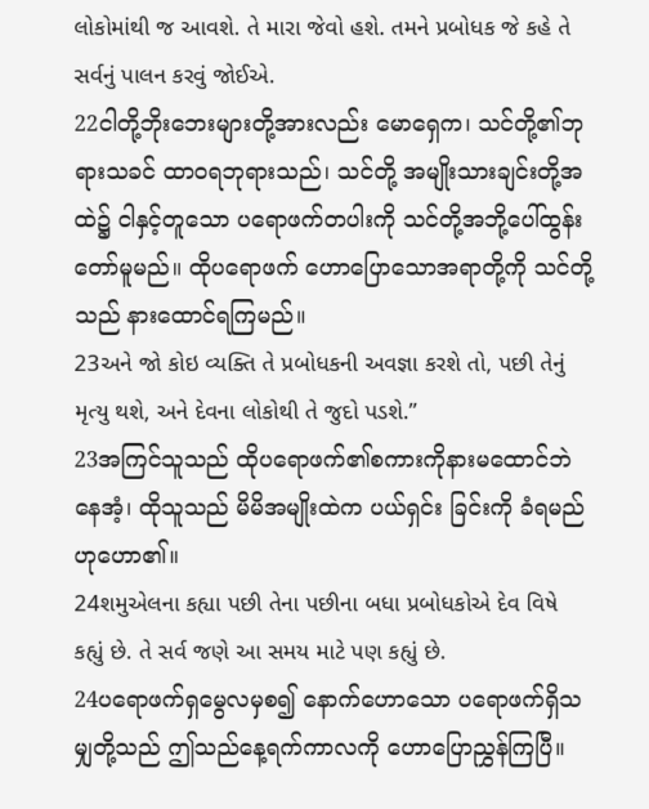લોકોમાંથી જ આવશે. તે મારા જેવો હશે. તમને પ્રબોધક જે કહે તે સર્વનું પાલન કરવું જોઈએ.
22ငါတို့ဘိုးဘေးများတို့အားလည်း မောရှေက၊ သင်တို့၏ဘုရားသခင် ထာဝရဘုရားသည်၊ သင်တို့ အမျိုးသားချင်းတို့အထဲ၌ ငါနှင့်တူသော ပရောဖက်တပါးကို သင်တို့အဘို့ပေါ်ထွန်းတော်မူမည်။ ထိုပရောဖက် ဟောပြောသောအရာတို့ကို သင်တို့သည် နားထောင်ရကြမည်။
23અને જો કોઇ વ્યક્તિ તે પ્રબોધકની અવજ્ઞા કરશે તો, પછી તેનું મૃત્યુ થશે, અને દેવના લોકોથી તે જુદો પડશે.”
23အကြင်သူသည် ထိုပရောဖက်၏စကားကိုနားမထောင်ဘဲနေအံ့၊ ထိုသူသည် မိမိအမျိုးထဲက ပယ်ရှင်း ခြင်းကို ခံရမည်ဟုဟော၏။
24શમુએલના કહ્યા પછી તેના પછીના બધા પ્રબોધકોએ દેવ વિષે કહ્યું છે. તે સર્વ જણે આ સમય માટે પણ કહ્યું છે.
24ပရောဖက်ရှမွေလမှစ၍ နောက်ဟောသော ပရောဖက်ရှိသမျှတို့သည် ဤသည်နေ့ရက်ကာလကို ဟောပြောညွှန်ကြပြီ။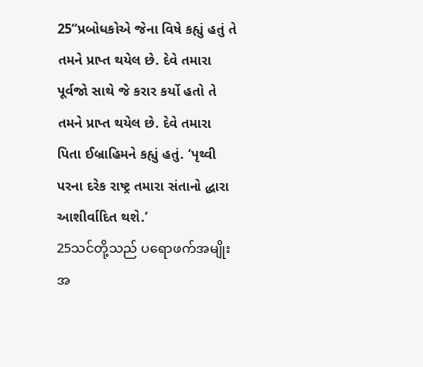25“પ્રબોધકોએ જેના વિષે કહ્યું હતું તે તમને પ્રાપ્ત થયેલ છે. દેવે તમારા પૂર્વજો સાથે જે કરાર કર્યો હતો તે તમને પ્રાપ્ત થયેલ છે. દેવે તમારા પિતા ઈબ્રાહિમને કહ્યું હતું. ‘પૃથ્વી પરના દરેક રાષ્ટ્ર તમારા સંતાનો દ્ધારા આશીર્વાદિત થશે.’
25သင်တို့သည် ပရောဖက်အမျိုးအ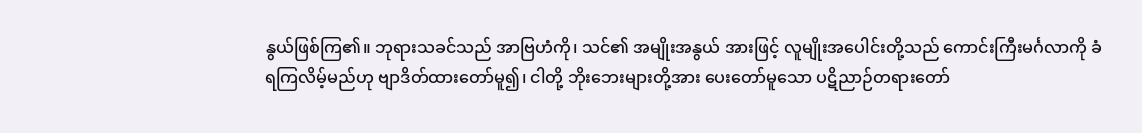နွယ်ဖြစ်ကြ၏။ ဘုရားသခင်သည် အာဗြဟံကို၊ သင်၏ အမျိုးအနွယ် အားဖြင့် လူမျိုးအပေါင်းတို့သည် ကောင်းကြီးမင်္ဂလာကို ခံရကြလိမ့်မည်ဟု ဗျာဒိတ်ထားတော်မူ၍၊ ငါတို့ ဘိုးဘေးများတို့အား ပေးတော်မူသော ပဋိညာဉ်တရားတော်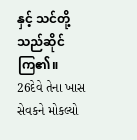နှင့် သင်တို့သည်ဆိုင်ကြ၏။
26દેવે તેના ખાસ સેવકને મોકલ્યો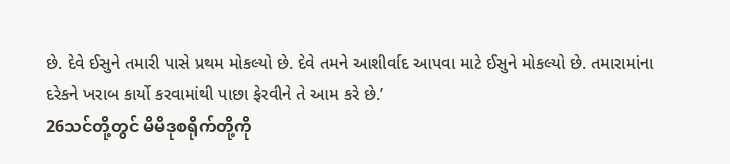છે. દેવે ઈસુને તમારી પાસે પ્રથમ મોકલ્યો છે. દેવે તમને આશીર્વાદ આપવા માટે ઈસુને મોકલ્યો છે. તમારામાંના દરેકને ખરાબ કાર્યો કરવામાંથી પાછા ફેરવીને તે આમ કરે છે.’
26သင်တို့တွင် မိမိဒုစရိုက်တို့ကို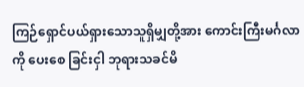ကြဉ်ရှောင်ပယ်ရှားသောသူရှိမျှတို့အား ကောင်းကြီးမင်္ဂလာကို ပေးစေ ခြင်းငှါ ဘုရားသခင်မိ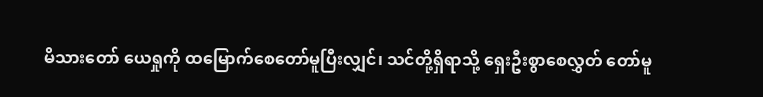မိသားတော် ယေရှုကို ထမြောက်စေတော်မူပြီးလျှင်၊ သင်တို့ရှိရာသို့ ရှေးဦးစွာစေလွှတ် တော်မူ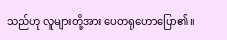သည်ဟု လူများတို့အား ပေတရုဟောပြော၏။